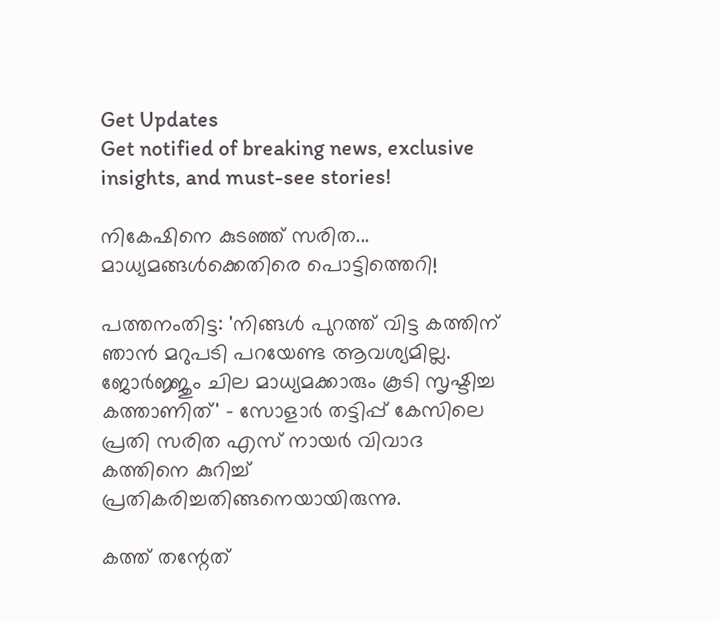Get Updates
Get notified of breaking news, exclusive insights, and must-see stories!

നികേഷിനെ കുടഞ്ഞ് സരിത... മാധ്യമങ്ങള്‍ക്കെതിരെ പൊട്ടിത്തെറി!

പത്തനംതിട്ട: 'നിങ്ങള്‍ പുറത്ത് വിട്ട കത്തിന് ഞാന്‍ മറുപടി പറയേണ്ട ആവശ്യമില്ല. ജോര്‍ജ്ജും ചില മാധ്യമക്കാരും കൂടി സൃഷ്ടിച്ച കത്താണിത്' - സോളാര്‍ തട്ടിപ്പ് കേസിലെ പ്രതി സരിത എസ് നായര്‍ വിവാദ കത്തിനെ കുറിച്ച് പ്രതികരിച്ചതിങ്ങനെയായിരുന്നു.

കത്ത് തന്റേത്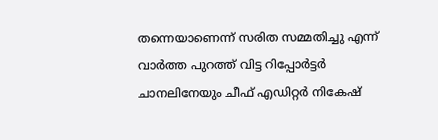തന്നെയാണെന്ന് സരിത സമ്മതിച്ചു എന്ന് വാര്‍ത്ത പുറത്ത് വിട്ട റിപ്പോര്‍ട്ടര്‍ ചാനലിനേയും ചീഫ് എഡിറ്റര്‍ നികേഷ്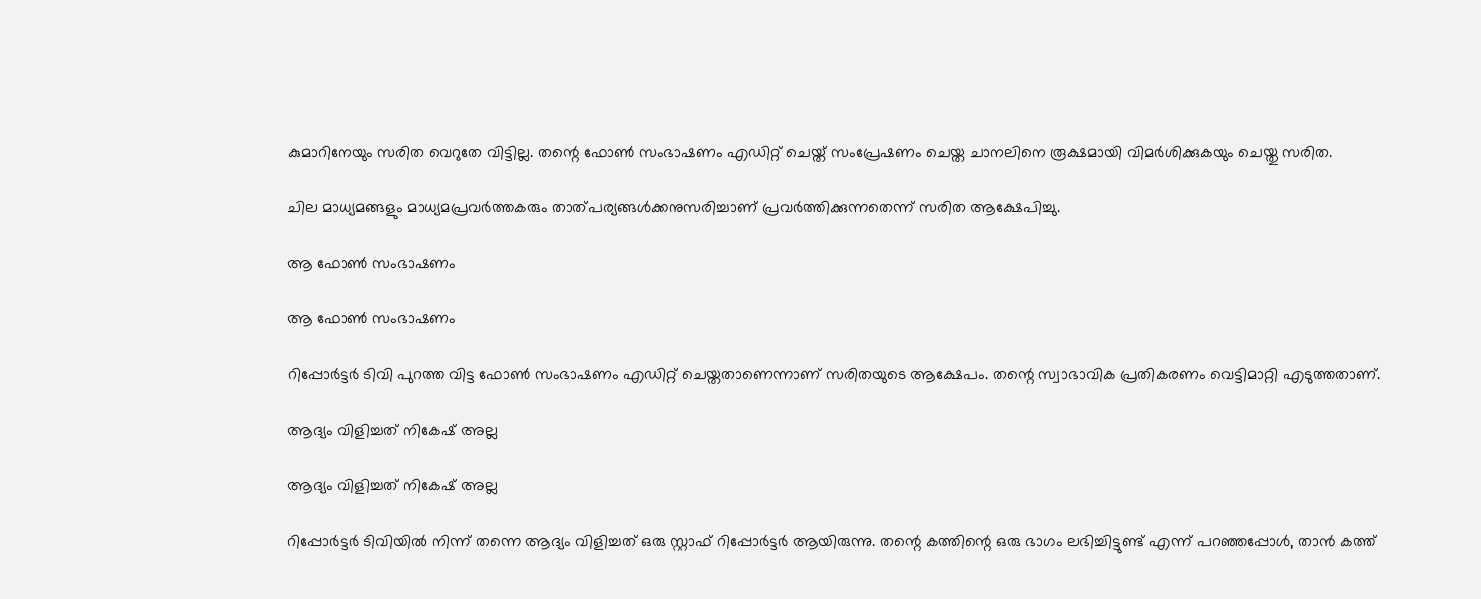കുമാറിനേയും സരിത വെറുതേ വിട്ടില്ല. തന്റെ ഫോണ്‍ സംഭാഷണം എഡിറ്റ് ചെയ്ത് സംപ്രേഷണം ചെയ്ത ചാനലിനെ രൂക്ഷമായി വിമര്‍ശിക്കുകയും ചെയ്തു സരിത.

ചില മാധ്യമങ്ങളും മാധ്യമപ്രവര്‍ത്തകരും താത്പര്യങ്ങള്‍ക്കനുസരിച്ചാണ് പ്രവര്‍ത്തിക്കുന്നതെന്ന് സരിത ആക്ഷേപിച്ചു.

ആ ഫോണ്‍ സംഭാഷണം

ആ ഫോണ്‍ സംഭാഷണം

റിപ്പോര്‍ട്ടര്‍ ടിവി പുറത്ത വിട്ട ഫോണ്‍ സംഭാഷണം എഡിറ്റ് ചെയ്തതാണെന്നാണ് സരിതയുടെ ആക്ഷേപം. തന്റെ സ്വാഭാവിക പ്രതികരണം വെട്ടിമാറ്റി എടുത്തതാണ്.

ആദ്യം വിളിച്ചത് നികേഷ് അല്ല

ആദ്യം വിളിച്ചത് നികേഷ് അല്ല

റിപ്പോര്‍ട്ടര്‍ ടിവിയില്‍ നിന്ന് തന്നെ ആദ്യം വിളിച്ചത് ഒരു സ്റ്റാഫ് റിപ്പോര്‍ട്ടര്‍ ആയിരുന്നു. തന്റെ കത്തിന്റെ ഒരു ഭാഗം ലഭിച്ചിട്ടുണ്ട് എന്ന് പറഞ്ഞപ്പോള്‍, താന്‍ കത്ത്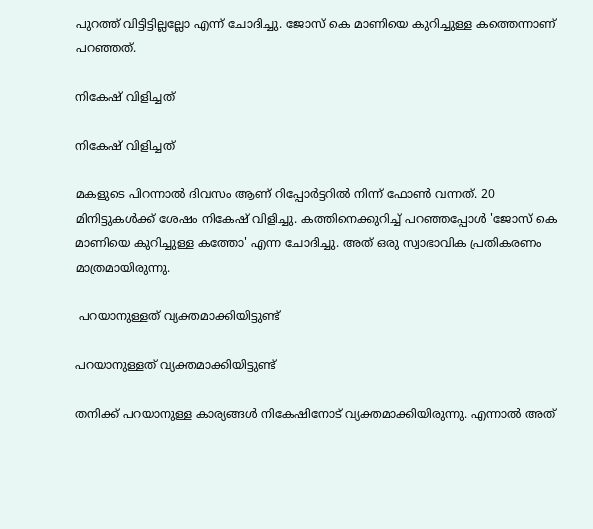പുറത്ത് വിട്ടിട്ടില്ലല്ലോ എന്ന് ചോദിച്ചു. ജോസ് കെ മാണിയെ കുറിച്ചുള്ള കത്തെന്നാണ് പറഞ്ഞത്.

നികേഷ് വിളിച്ചത്

നികേഷ് വിളിച്ചത്

മകളുടെ പിറന്നാല്‍ ദിവസം ആണ് റിപ്പോര്‍ട്ടറില്‍ നിന്ന് ഫോണ്‍ വന്നത്. 20 മിനിട്ടുകള്‍ക്ക് ശേഷം നികേഷ് വിളിച്ചു. കത്തിനെക്കുറിച്ച് പറഞ്ഞപ്പോള്‍ 'ജോസ് കെ മാണിയെ കുറിച്ചുള്ള കത്തോ' എന്ന ചോദിച്ചു. അത് ഒരു സ്വാഭാവിക പ്രതികരണം മാത്രമായിരുന്നു.

 പറയാനുള്ളത് വ്യക്തമാക്കിയിട്ടുണ്ട്

പറയാനുള്ളത് വ്യക്തമാക്കിയിട്ടുണ്ട്

തനിക്ക് പറയാനുള്ള കാര്യങ്ങള്‍ നികേഷിനോട് വ്യക്തമാക്കിയിരുന്നു. എന്നാല്‍ അത്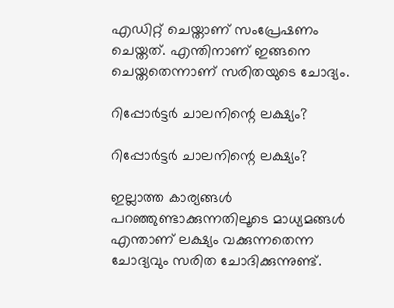എഡിറ്റ് ചെയ്താണ് സംപ്രേഷണം ചെയ്തത്. എന്തിനാണ് ഇങ്ങനെ ചെയ്തതെന്നാണ് സരിതയുടെ ചോദ്യം.

റിപ്പോര്‍ട്ടര്‍ ചാലനിന്റെ ലക്ഷ്യം?

റിപ്പോര്‍ട്ടര്‍ ചാലനിന്റെ ലക്ഷ്യം?

ഇല്ലാത്ത കാര്യങ്ങള്‍ പറഞ്ഞുണ്ടാക്കുന്നതിലൂടെ മാധ്യമങ്ങള്‍ എന്താണ് ലക്ഷ്യം വക്കുന്നതെന്ന ചോദ്യവും സരിത ചോദിക്കുന്നുണ്ട്.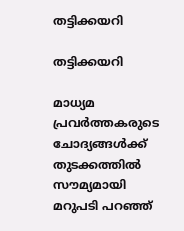തട്ടിക്കയറി

തട്ടിക്കയറി

മാധ്യമ പ്രവര്‍ത്തകരുടെ ചോദ്യങ്ങള്‍ക്ക് തുടക്കത്തില്‍ സൗമ്യമായി മറുപടി പറഞ്ഞ്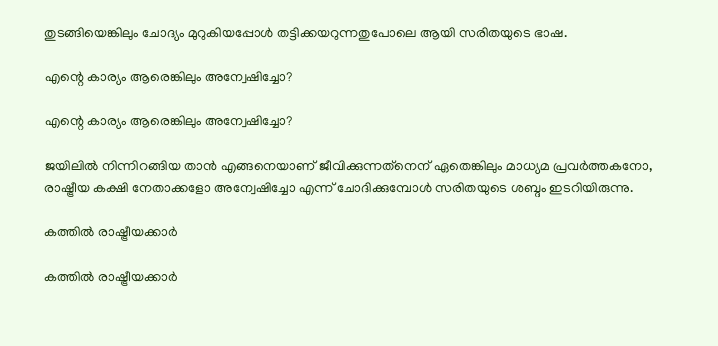തുടങ്ങിയെങ്കിലും ചോദ്യം മുറുകിയപ്പോള്‍ തട്ടിക്കയറുന്നതുപോലെ ആയി സരിതയുടെ ഭാഷ.

എന്റെ കാര്യം ആരെങ്കിലും അന്വേഷിച്ചോ?

എന്റെ കാര്യം ആരെങ്കിലും അന്വേഷിച്ചോ?

ജയിലില്‍ നിന്നിറങ്ങിയ താന്‍ എങ്ങനെയാണ് ജീവിക്കുന്നത്‌നെന് ഏതെങ്കിലും മാധ്യമ പ്രവര്‍ത്തകനോ, രാഷ്ട്രീയ കക്ഷി നേതാക്കളോ അന്വേഷിച്ചോ എന്ന് ചോദിക്കുമ്പോള്‍ സരിതയുടെ ശബ്ദം ഇടറിയിരുന്നു.

കത്തില്‍ രാഷ്ട്രീയക്കാര്‍

കത്തില്‍ രാഷ്ട്രീയക്കാര്‍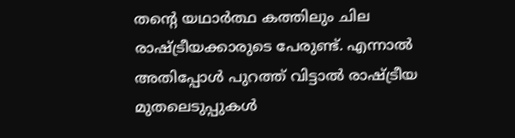തന്റെ യഥാര്‍ത്ഥ കത്തിലും ചില രാഷ്ട്രീയക്കാരുടെ പേരുണ്ട്. എന്നാല്‍ അതിപ്പോള്‍ പുറത്ത് വിട്ടാല്‍ രാഷ്ട്രീയ മുതലെടുപ്പുകള്‍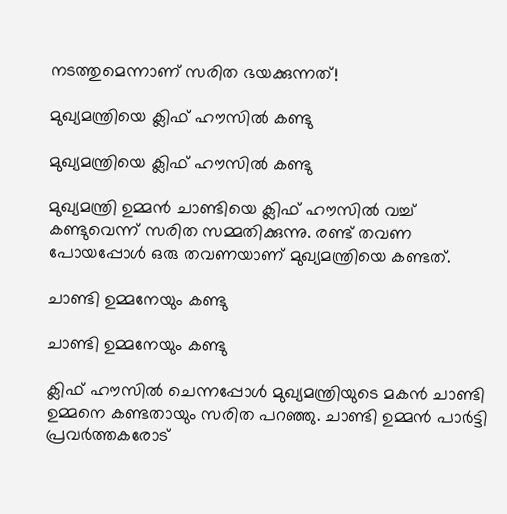നടത്തുമെന്നാണ് സരിത ഭയക്കുന്നത്!

മുഖ്യമന്ത്രിയെ ക്ലിഫ് ഹൗസില്‍ കണ്ടു

മുഖ്യമന്ത്രിയെ ക്ലിഫ് ഹൗസില്‍ കണ്ടു

മുഖ്യമന്ത്രി ഉമ്മന്‍ ചാണ്ടിയെ ക്ലിഫ് ഹൗസില്‍ വച്ച് കണ്ടുവെന്ന് സരിത സമ്മതിക്കുന്നു. രണ്ട് തവണ പോയപ്പോള്‍ ഒരു തവണയാണ് മുഖ്യമന്ത്രിയെ കണ്ടത്.

ചാണ്ടി ഉമ്മനേയും കണ്ടു

ചാണ്ടി ഉമ്മനേയും കണ്ടു

ക്ലിഫ് ഹൗസില്‍ ചെന്നപ്പോള്‍ മുഖ്യമന്ത്രിയുടെ മകന്‍ ചാണ്ടി ഉമ്മനെ കണ്ടതായും സരിത പറഞ്ഞു. ചാണ്ടി ഉമ്മന്‍ പാര്‍ട്ടി പ്രവര്‍ത്തകരോട്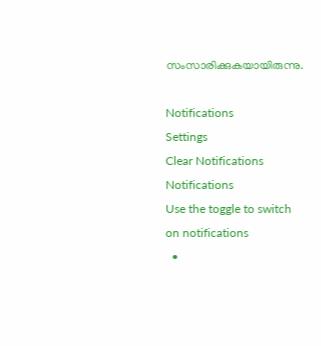സംസാരിക്കുകയായിരുന്നു.

Notifications
Settings
Clear Notifications
Notifications
Use the toggle to switch on notifications
  •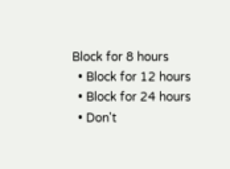Block for 8 hours
  • Block for 12 hours
  • Block for 24 hours
  • Don't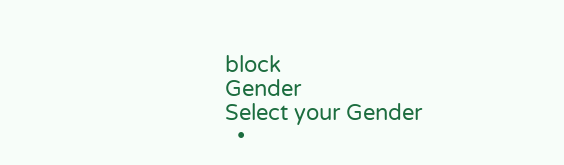block
Gender
Select your Gender
  •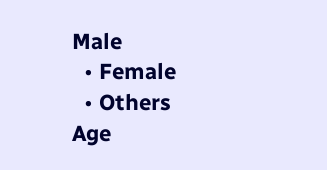Male
  • Female
  • Others
Age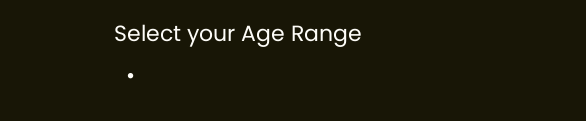Select your Age Range
  •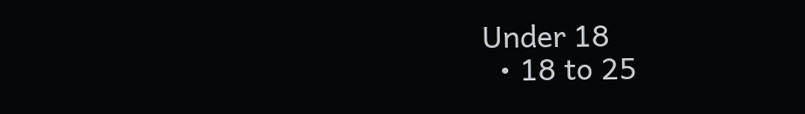Under 18
  • 18 to 25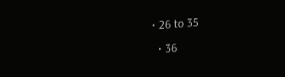• 26 to 35
  • 36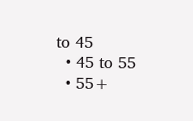to 45
  • 45 to 55
  • 55+